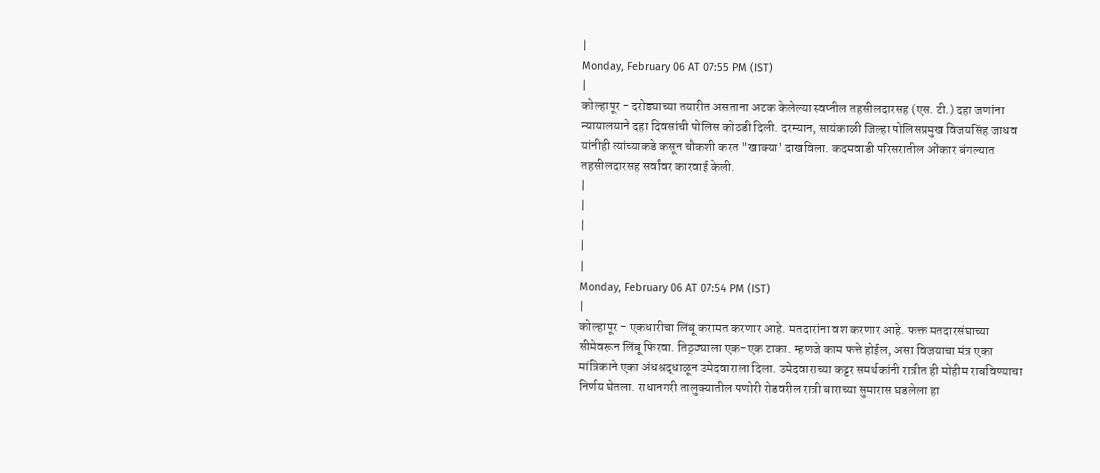|
Monday, February 06 AT 07:55 PM (IST)
|
कोल्हापूर - दरोड्याच्या तयारीत असताना अटक केलेल्या स्वप्नील तहसीलदारसह (एस. टी.) दहा जणांना न्यायालयाने दहा दिवसांची पोलिस कोठडी दिली. दरम्यान, सायंकाळी जिल्हा पोलिसप्रमुख विजयसिंह जाधव यांनीही त्यांच्याकडे कसून चौकशी करत "खाक्या' दाखविला. कदमवाडी परिसरातील ओंकार बंगल्यात तहसीलदारसह सर्वांवर कारवाई केली.
|
|
|
|
|
Monday, February 06 AT 07:54 PM (IST)
|
कोल्हापूर - एकधारीचा लिंबू करामत करणार आहे. मतदारांना वश करणार आहे. फक्त मतदारसंघाच्या सीमेवरून लिंबू फिरवा. तिठ्ठ्याला एक-एक टाका. म्हणजे काम फत्ते होईल, असा विजयाचा मंत्र एका मांत्रिकाने एका अंधश्रद्धाळून उमेदवाराला दिला. उमेदवाराच्या कट्टर समर्थकांनी रात्रीत ही मोहीम राबविण्याचा निर्णय घेतला. राधानगरी तालुक्यातील पणोरी रोडवरील रात्री बाराच्या सुमारास घडलेला हा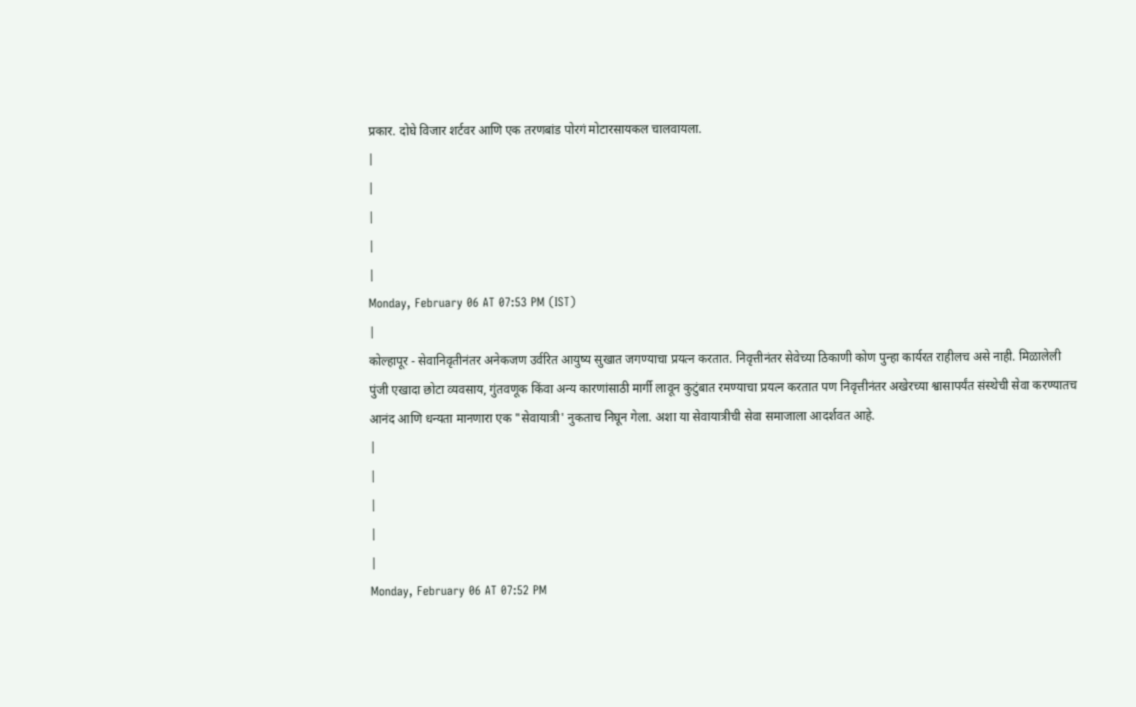प्रकार. दोघे विजार शर्टवर आणि एक तरणबांड पोरगं मोटारसायकल चालवायला.
|
|
|
|
|
Monday, February 06 AT 07:53 PM (IST)
|
कोल्हापूर - सेवानिवृतीनंतर अनेकजण उर्वरित आयुष्य सुखात जगण्याचा प्रयत्न करतात. निवृत्तीनंतर सेवेच्या ठिकाणी कोण पुन्हा कार्यरत राहीलच असे नाही. मिळालेली पुंजी एखादा छोटा व्यवसाय, गुंतवणूक किंवा अन्य कारणांसाठी मार्गी लावून कुटुंबात रमण्याचा प्रयत्न करतात पण निवृत्तीनंतर अखेरच्या श्वासापर्यंत संस्थेची सेवा करण्यातच आनंद आणि धन्यता मानणारा एक "सेवायात्री' नुकताच निघून गेला. अशा या सेवायात्रीची सेवा समाजाला आदर्शवत आहे.
|
|
|
|
|
Monday, February 06 AT 07:52 PM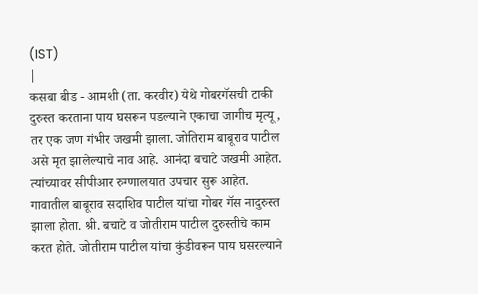(IST)
|
कसबा बीड - आमशी (ता. करवीर) येथे गोबरगॅसची टाकी दुरुस्त करताना पाय घसरून पडल्याने एकाचा जागीच मृत्यू, तर एक जण गंभीर जखमी झाला. जोतिराम बाबूराव पाटील असे मृत झालेल्याचे नाव आहे. आनंदा बचाटे जखमी आहेत. त्यांच्यावर सीपीआर रुग्णालयात उपचार सुरू आहेत. गावातील बाबूराव सदाशिव पाटील यांचा गोबर गॅस नादुरुस्त झाला होता. श्री. बचाटे व जोतीराम पाटील दुरुस्तीचे काम करत होते. जोतीराम पाटील यांचा कुंडीवरून पाय घसरल्याने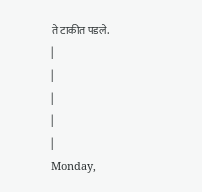ते टाकीत पडले.
|
|
|
|
|
Monday,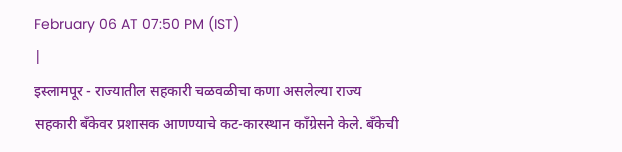February 06 AT 07:50 PM (IST)
|
इस्लामपूर - राज्यातील सहकारी चळवळीचा कणा असलेल्या राज्य सहकारी बॅंकेवर प्रशासक आणण्याचे कट-कारस्थान कॉंग्रेसने केले. बॅंकेची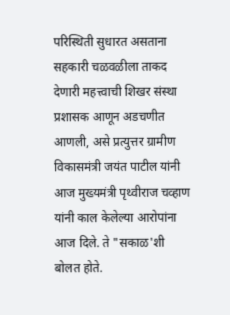परिस्थिती सुधारत असताना सहकारी चळवळीला ताकद देणारी महत्त्वाची शिखर संस्था प्रशासक आणून अडचणीत आणली, असे प्रत्युत्तर ग्रामीण विकासमंत्री जयंत पाटील यांनी आज मुख्यमंत्री पृथ्वीराज चव्हाण यांनी काल केलेल्या आरोपांना आज दिले. ते "सकाळ'शी बोलत होते.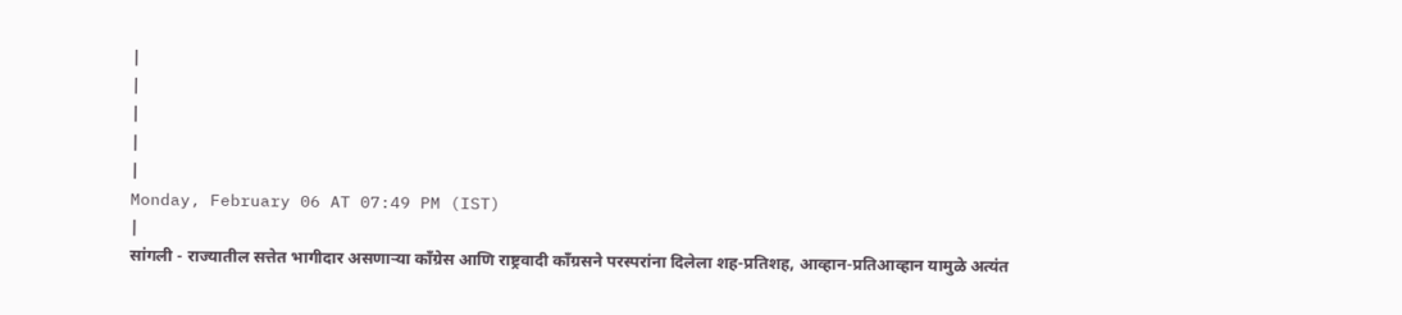|
|
|
|
|
Monday, February 06 AT 07:49 PM (IST)
|
सांगली - राज्यातील सत्तेत भागीदार असणाऱ्या कॉंग्रेस आणि राष्ट्रवादी कॉंग्रसने परस्परांना दिलेला शह-प्रतिशह, आव्हान-प्रतिआव्हान यामुळे अत्यंत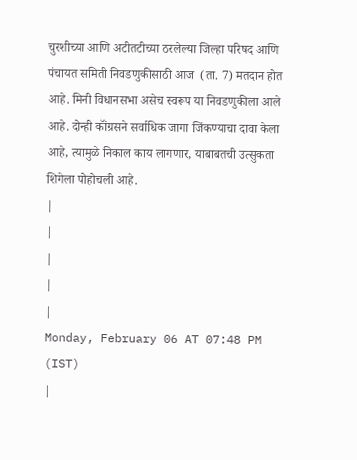चुरशीच्या आणि अटीतटीच्या ठरलेल्या जिल्हा परिषद आणि पंचायत समिती निवडणुकीसाठी आज  (ता. 7) मतदान होत आहे. मिनी विधानसभा असेच स्वरूप या निवडणुकीला आले आहे. दोन्ही कॉंग्रसने सर्वाधिक जागा जिंकण्याचा दावा केला आहे, त्यामुळे निकाल काय लागणार, याबाबतची उत्सुकता शिगेला पोहोचली आहे.
|
|
|
|
|
Monday, February 06 AT 07:48 PM (IST)
|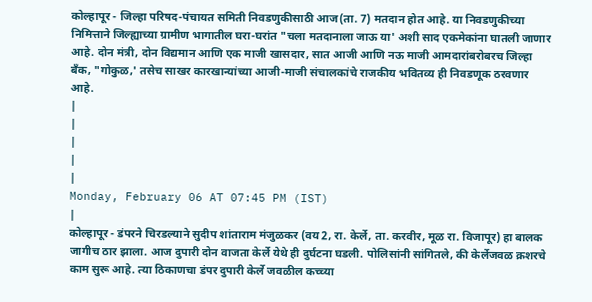कोल्हापूर - जिल्हा परिषद-पंचायत समिती निवडणुकीसाठी आज(ता. 7) मतदान होत आहे. या निवडणुकीच्या निमित्ताने जिल्ह्याच्या ग्रामीण भागातील घरा-घरांत "चला मतदानाला जाऊ या' अशी साद एकमेकांना घातली जाणार आहे. दोन मंत्री, दोन विद्यमान आणि एक माजी खासदार, सात आजी आणि नऊ माजी आमदारांबरोबरच जिल्हा बॅंक, "गोकुळ,' तसेच साखर कारखान्यांच्या आजी-माजी संचालकांचे राजकीय भवितव्य ही निवडणूक ठरवणार आहे.
|
|
|
|
|
Monday, February 06 AT 07:45 PM (IST)
|
कोल्हापूर - डंपरने चिरडल्याने सुदीप शांताराम मंजुळकर (वय 2, रा. केर्ले, ता. करवीर, मूळ रा. विजापूर) हा बालक जागीच ठार झाला. आज दुपारी दोन वाजता केर्ले येथे ही दुर्घटना घडली. पोलिसांनी सांगितले, की केर्लेजवळ क्रशरचे काम सुरू आहे. त्या ठिकाणचा डंपर दुपारी केर्ले जवळील कच्च्या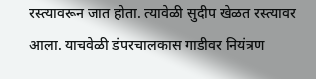रस्त्यावरून जात होता. त्यावेळी सुदीप खेळत रस्त्यावर आला. याचवेळी डंपरचालकास गाडीवर नियंत्रण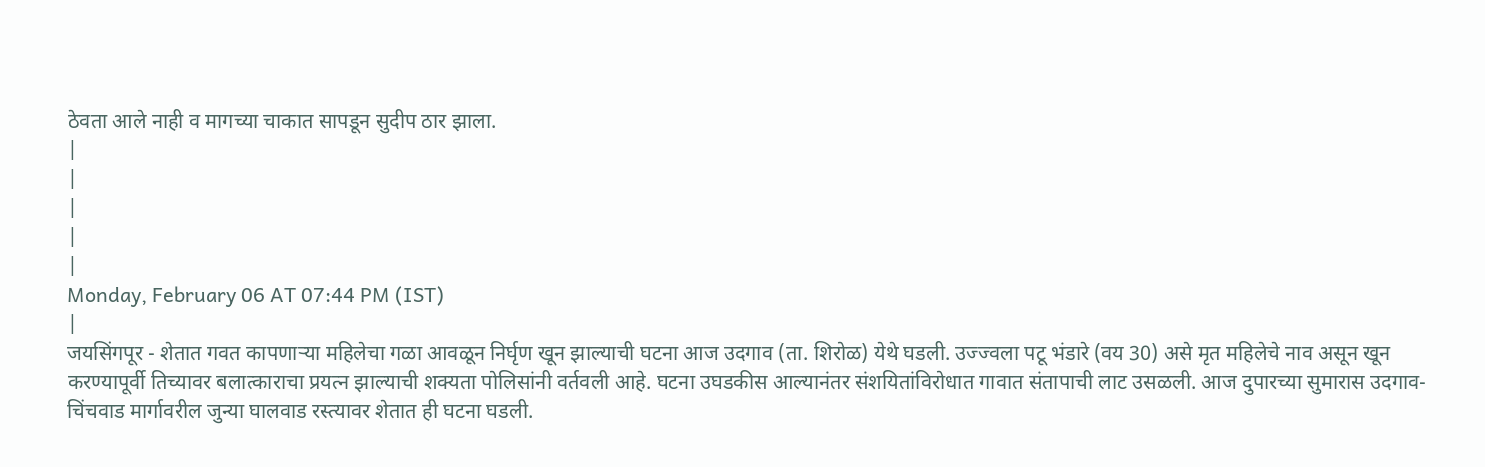ठेवता आले नाही व मागच्या चाकात सापडून सुदीप ठार झाला.
|
|
|
|
|
Monday, February 06 AT 07:44 PM (IST)
|
जयसिंगपूर - शेतात गवत कापणाऱ्या महिलेचा गळा आवळून निर्घृण खून झाल्याची घटना आज उदगाव (ता. शिरोळ) येथे घडली. उज्ज्वला पटू भंडारे (वय 30) असे मृत महिलेचे नाव असून खून करण्यापूर्वी तिच्यावर बलात्काराचा प्रयत्न झाल्याची शक्यता पोलिसांनी वर्तवली आहे. घटना उघडकीस आल्यानंतर संशयितांविरोधात गावात संतापाची लाट उसळली. आज दुपारच्या सुमारास उदगाव-चिंचवाड मार्गावरील जुन्या घालवाड रस्त्यावर शेतात ही घटना घडली.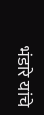भंडारे यांचे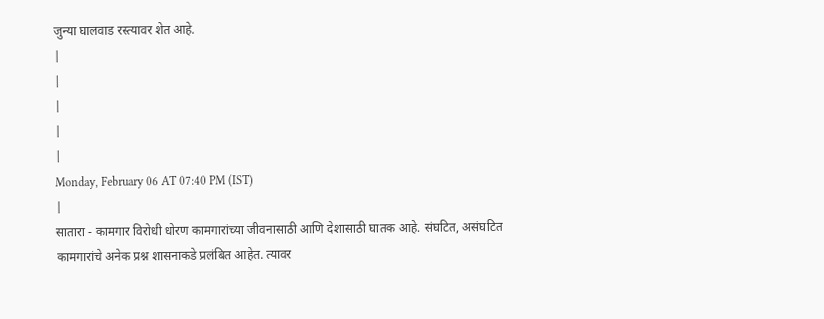जुन्या घालवाड रस्त्यावर शेत आहे.
|
|
|
|
|
Monday, February 06 AT 07:40 PM (IST)
|
सातारा - कामगार विरोधी धोरण कामगारांच्या जीवनासाठी आणि देशासाठी घातक आहे. संघटित, असंघटित कामगारांचे अनेक प्रश्न शासनाकडे प्रलंबित आहेत. त्यावर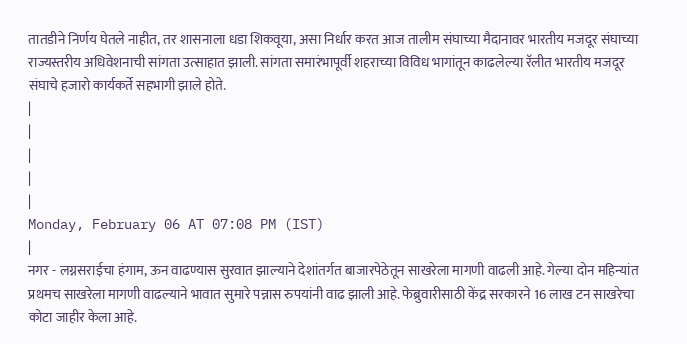तातडीने निर्णय घेतले नाहीत, तर शासनाला धडा शिकवूया, असा निर्धार करत आज तालीम संघाच्या मैदानावर भारतीय मजदूर संघाच्या राज्यस्तरीय अधिवेशनाची सांगता उत्साहात झाली. सांगता समारंभापूर्वी शहराच्या विविध भागांतून काढलेल्या रॅलीत भारतीय मजदूर संघाचे हजारो कार्यकर्ते सहभागी झाले होते.
|
|
|
|
|
Monday, February 06 AT 07:08 PM (IST)
|
नगर - लग्नसराईचा हंगाम, ऊन वाढण्यास सुरवात झाल्याने देशांतर्गत बाजारपेठेतून साखरेला मागणी वाढली आहे. गेल्या दोन महिन्यांत प्रथमच साखरेला मागणी वाढल्याने भावात सुमारे पन्नास रुपयांनी वाढ झाली आहे. फेब्रुवारीसाठी केंद्र सरकारने 16 लाख टन साखरेचा कोटा जाहीर केला आहे.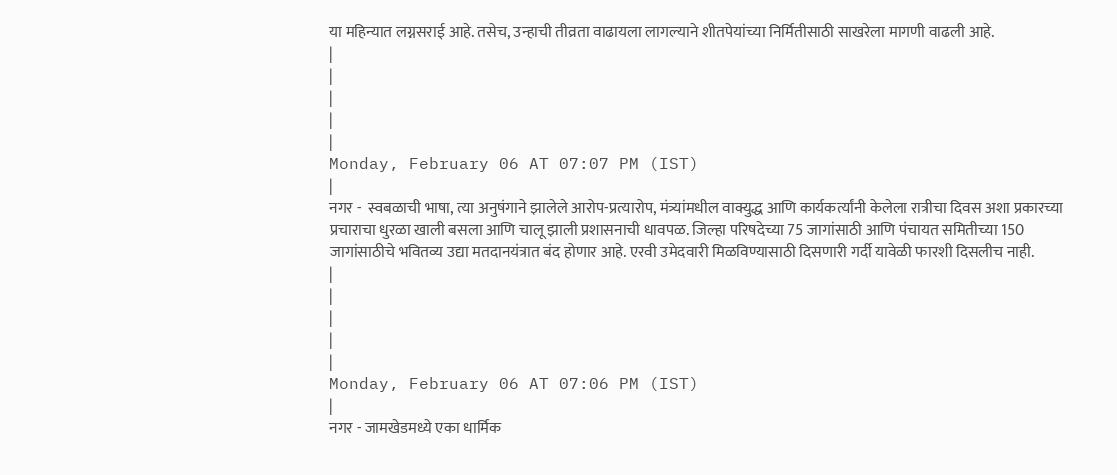या महिन्यात लग्नसराई आहे. तसेच, उन्हाची तीव्रता वाढायला लागल्याने शीतपेयांच्या निर्मितीसाठी साखरेला मागणी वाढली आहे.
|
|
|
|
|
Monday, February 06 AT 07:07 PM (IST)
|
नगर -  स्वबळाची भाषा, त्या अनुषंगाने झालेले आरोप-प्रत्यारोप, मंत्र्यांमधील वाक्युद्ध आणि कार्यकर्त्यांनी केलेला रात्रीचा दिवस अशा प्रकारच्या प्रचाराचा धुरळा खाली बसला आणि चालू झाली प्रशासनाची धावपळ. जिल्हा परिषदेच्या 75 जागांसाठी आणि पंचायत समितीच्या 150 जागांसाठीचे भवितव्य उद्या मतदानयंत्रात बंद होणार आहे. एरवी उमेदवारी मिळविण्यासाठी दिसणारी गर्दी यावेळी फारशी दिसलीच नाही.
|
|
|
|
|
Monday, February 06 AT 07:06 PM (IST)
|
नगर - जामखेडमध्ये एका धार्मिक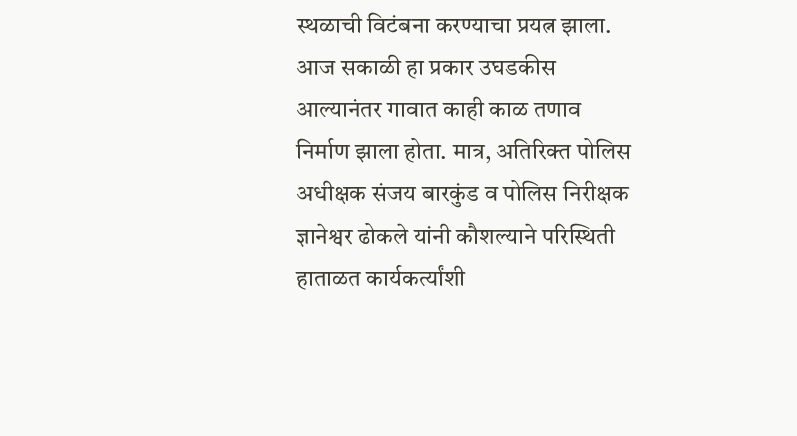स्थळाची विटंबना करण्याचा प्रयत्न झाला. आज सकाळी हा प्रकार उघडकीस आल्यानंतर गावात काही काळ तणाव निर्माण झाला होता. मात्र, अतिरिक्त पोलिस अधीक्षक संजय बारकुंड व पोलिस निरीक्षक ज्ञानेश्वर ढोकले यांनी कौशल्याने परिस्थिती हाताळत कार्यकर्त्यांशी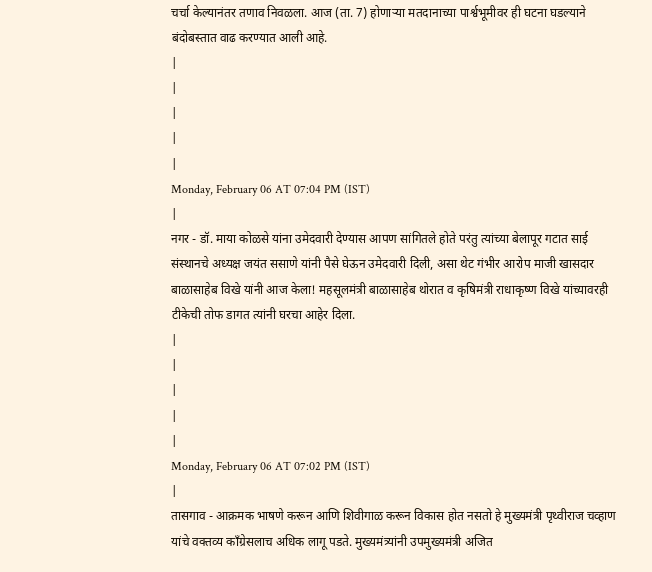चर्चा केल्यानंतर तणाव निवळला. आज (ता. 7) होणाऱ्या मतदानाच्या पार्श्वभूमीवर ही घटना घडल्याने बंदोबस्तात वाढ करण्यात आली आहे.
|
|
|
|
|
Monday, February 06 AT 07:04 PM (IST)
|
नगर - डॉ. माया कोळसे यांना उमेदवारी देण्यास आपण सांगितले होते परंतु त्यांच्या बेलापूर गटात साई संस्थानचे अध्यक्ष जयंत ससाणे यांनी पैसे घेऊन उमेदवारी दिली, असा थेट गंभीर आरोप माजी खासदार बाळासाहेब विखे यांनी आज केला! महसूलमंत्री बाळासाहेब थोरात व कृषिमंत्री राधाकृष्ण विखे यांच्यावरही टीकेची तोफ डागत त्यांनी घरचा आहेर दिला.
|
|
|
|
|
Monday, February 06 AT 07:02 PM (IST)
|
तासगाव - आक्रमक भाषणे करून आणि शिवीगाळ करून विकास होत नसतो हे मुख्यमंत्री पृथ्वीराज चव्हाण यांचे वक्तव्य कॉंग्रेसलाच अधिक लागू पडते. मुख्यमंत्र्यांनी उपमुख्यमंत्री अजित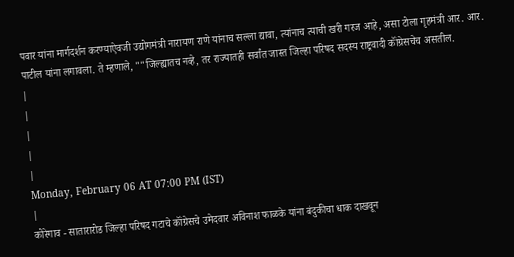पवार यांना मार्गदर्शन करण्याऐवजी उद्योगमंत्री नारायण राणे यांनाच सल्ला द्यावा, त्यांनाच त्याची खरी गरज आहे, असा टोला गृहमंत्री आर. आर. पाटील यांना लगावला. ते म्हणाले, ""जिल्ह्यातच नव्हे, तर राज्यातही सर्वांत जास्त जिल्हा परिषद सदस्य राष्ट्रवादी कॉंग्रेसचेच असतील.
|
|
|
|
|
Monday, February 06 AT 07:00 PM (IST)
|
कोरेगाव - सातारारोड जिल्हा परिषद गटाचे कॉंग्रेसचे उमेदवार अविनाश फाळके यांना बंदुकीचा धाक दाखवून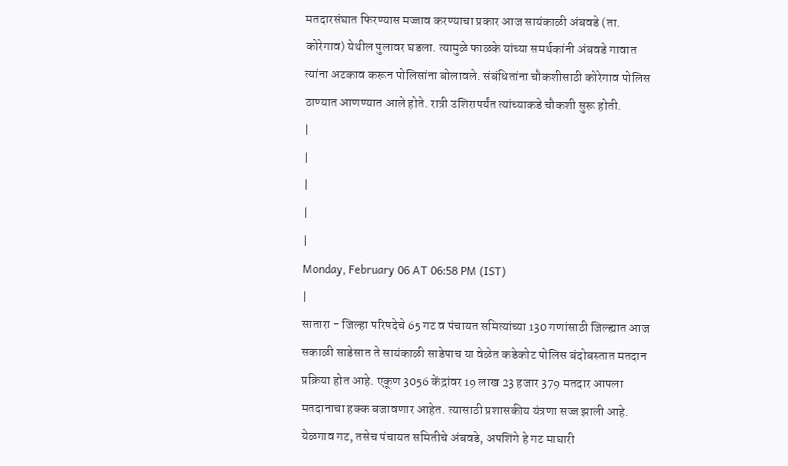मतदारसंघात फिरण्यास मज्जाव करण्याचा प्रकार आज सायंकाळी अंबवडे (ता. कोरेगाव) येथील पुलावर घडला. त्यामुळे फाळके यांच्या समर्थकांनी अंबवडे गावात त्यांना अटकाव करून पोलिसांना बोलावले. संबंधितांना चौकशीसाठी कोरेगाव पोलिस ठाण्यात आणण्यात आले होते. रात्री उशिरापर्यंत त्यांच्याकडे चौकशी सुरू होती.
|
|
|
|
|
Monday, February 06 AT 06:58 PM (IST)
|
सातारा - जिल्हा परिषदेचे 65 गट व पंचायत समित्यांच्या 130 गणांसाठी जिल्ह्यात आज सकाळी साडेसात ते सायंकाळी साडेपाच या वेळेत कडेकोट पोलिस बंदोबस्तात मतदान प्रक्रिया होत आहे. एकूण 3056 केंद्रांवर 19 लाख 23 हजार 379 मतदार आपला मतदानाचा हक्क बजावणार आहेत. त्यासाठी प्रशासकीय यंत्रणा सज्ज झाली आहे. येळगाव गट, तसेच पंचायत समितीचे अंबवडे, अपशिंगे हे गट माघारी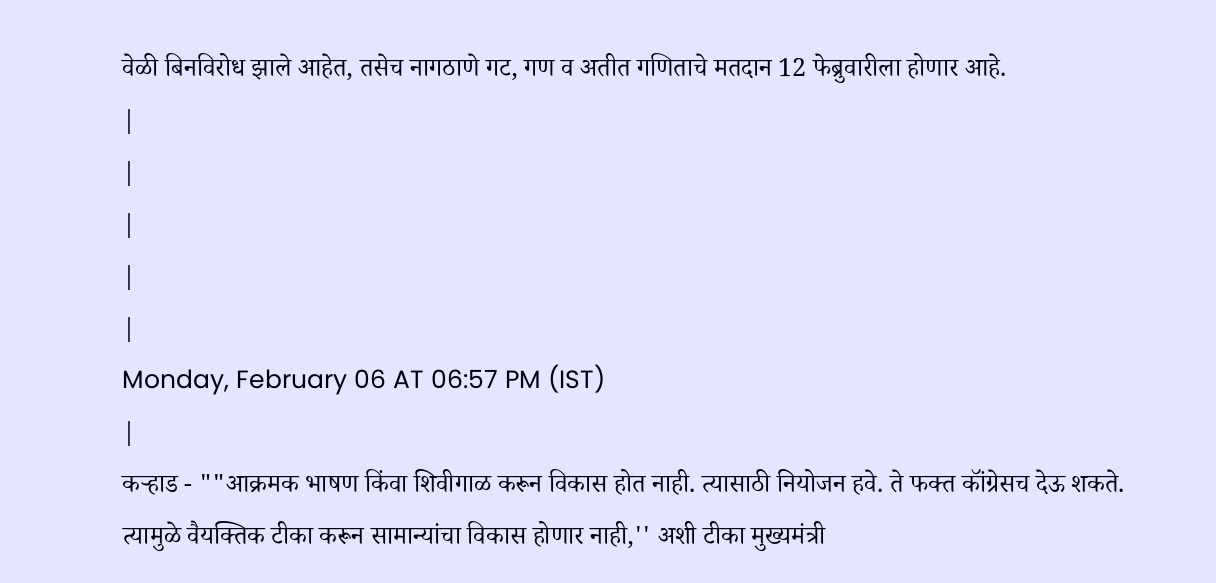वेळी बिनविरोध झाले आहेत, तसेच नागठाणे गट, गण व अतीत गणिताचे मतदान 12 फेब्रुवारीला होणार आहे.
|
|
|
|
|
Monday, February 06 AT 06:57 PM (IST)
|
कऱ्हाड - ""आक्रमक भाषण किंवा शिवीगाळ करून विकास होत नाही. त्यासाठी नियोजन हवे. ते फक्त कॉंग्रेसच देऊ शकते. त्यामुळे वैयक्तिक टीका करून सामान्यांचा विकास होणार नाही,'' अशी टीका मुख्यमंत्री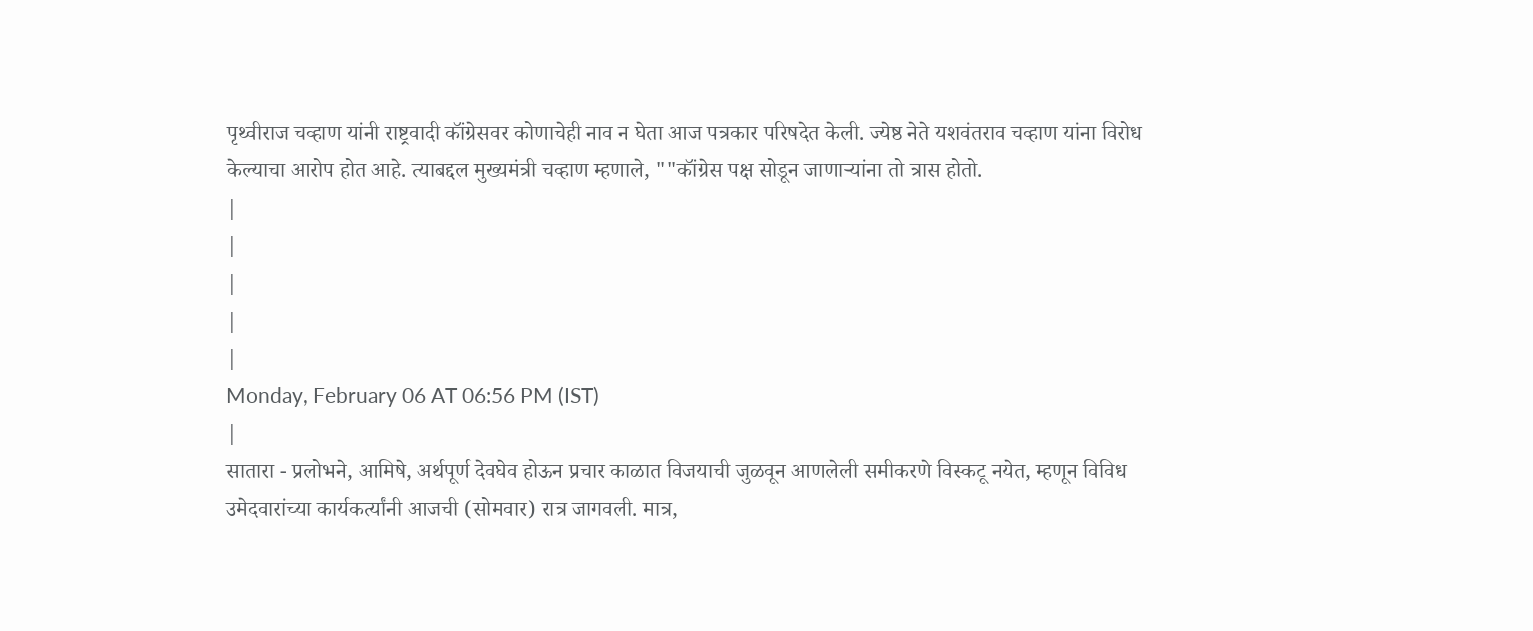पृथ्वीराज चव्हाण यांनी राष्ट्रवादी कॉंग्रेसवर कोणाचेही नाव न घेता आज पत्रकार परिषदेत केली. ज्येष्ठ नेते यशवंतराव चव्हाण यांना विरोध केल्याचा आरोप होत आहे. त्याबद्दल मुख्यमंत्री चव्हाण म्हणाले, ""कॉंग्रेस पक्ष सोडून जाणाऱ्यांना तो त्रास होतो.
|
|
|
|
|
Monday, February 06 AT 06:56 PM (IST)
|
सातारा - प्रलोभने, आमिषे, अर्थपूर्ण देवघेव होऊन प्रचार काळात विजयाची जुळवून आणलेली समीकरणे विस्कटू नयेत, म्हणून विविध उमेदवारांच्या कार्यकर्त्यांनी आजची (सोमवार) रात्र जागवली. मात्र,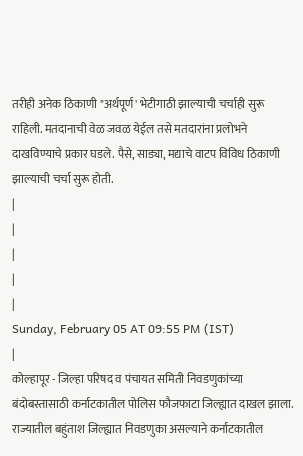तरीही अनेक ठिकाणी "अर्थपूर्ण' भेटीगाठी झाल्याची चर्चाही सुरू राहिली. मतदानाची वेळ जवळ येईल तसे मतदारांना प्रलोभने दाखविण्याचे प्रकार घडले. पैसे, साड्या, मद्याचे वाटप विविध ठिकाणी झाल्याची चर्चा सुरू होती.
|
|
|
|
|
Sunday, February 05 AT 09:55 PM (IST)
|
कोल्हापूर - जिल्हा परिषद व पंचायत समिती निवडणुकांच्या बंदोबस्तासाठी कर्नाटकातील पोलिस फौजफाटा जिल्ह्यात दाखल झाला. राज्यातील बहुंताश जिल्ह्यात निवडणुका असल्याने कर्नाटकातील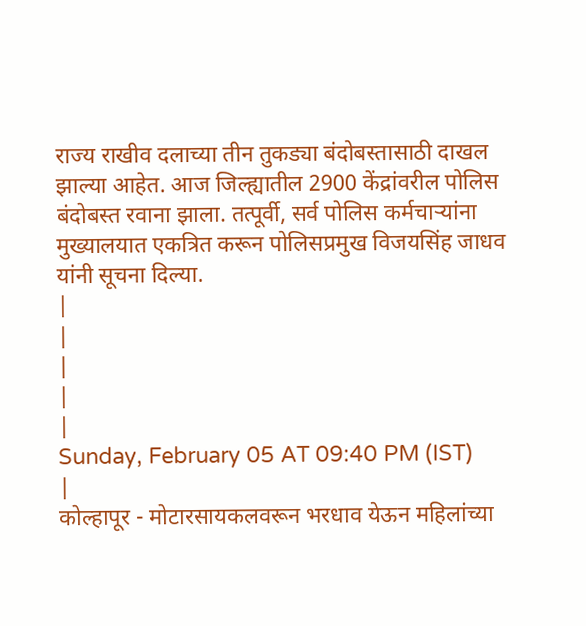राज्य राखीव दलाच्या तीन तुकड्या बंदोबस्तासाठी दाखल झाल्या आहेत. आज जिल्ह्यातील 2900 केंद्रांवरील पोलिस बंदोबस्त रवाना झाला. तत्पूर्वी, सर्व पोलिस कर्मचाऱ्यांना मुख्यालयात एकत्रित करून पोलिसप्रमुख विजयसिंह जाधव यांनी सूचना दिल्या.
|
|
|
|
|
Sunday, February 05 AT 09:40 PM (IST)
|
कोल्हापूर - मोटारसायकलवरून भरधाव येऊन महिलांच्या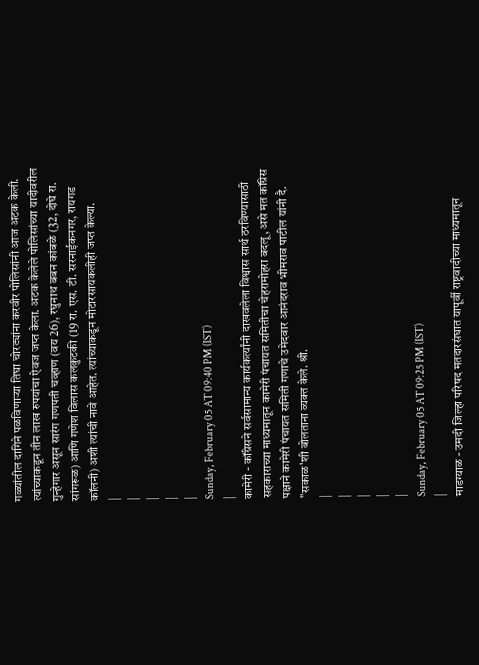गळ्यांतील दागिने पळविणाऱ्या तिघा चोरट्यांना करवीर पोलिसांनी आज अटक केली. त्यांच्याकडून तीन लाख रुपयांचा ऐवज जप्त केला. अटक केलेले पोलिसांच्या यादीवरील गुन्हेगार असून सारंग गणपती चव्हाण (वय 26), रघुनाथ बबन कांबळे (32, दोघे रा. सांगरूळ) आणि गणेश विलास कलकुटकी (19 रा. एस. टी. सरनाईकनगर, रायगड कॉलनी) अशी त्यांची नावे आहेत. त्यांच्याकडून मोटारसायकलीही जप्त केल्या.
|
|
|
|
|
Sunday, February 05 AT 09:40 PM (IST)
|
कामेरी - कॉंग्रेसने सर्वसामान्य कार्यकर्त्यांनी दाखवलेला विश्वास सार्थ ठरविण्यासाठी सहकाराच्या माध्यमातून कामेरी पंचायत समितीचा चेहरामोहरा बदलू, असे मत कॉंग्रेस पक्षाने कामेरी पंचायत समिती गणाचे उमेदवार आनंदराव भीमराव पाटील यांनी दै. "सकाळ'शी बोलताना व्यक्त केले. श्री.
|
|
|
|
|
Sunday, February 05 AT 09:25 PM (IST)
|
माडग्याळ - उमदी जिल्हा परिषद मतदारसंघात यापूर्वी राष्ट्रवादीच्या माध्यमातून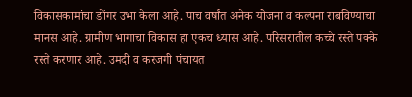विकासकामांचा डोंगर उभा केला आहे. पाच वर्षांत अनेक योजना व कल्पना राबविण्याचा मानस आहे. ग्रामीण भागाचा विकास हा एकच ध्यास आहे. परिसरातील कच्चे रस्ते पक्के रस्ते करणार आहे. उमदी व करजगी पंचायत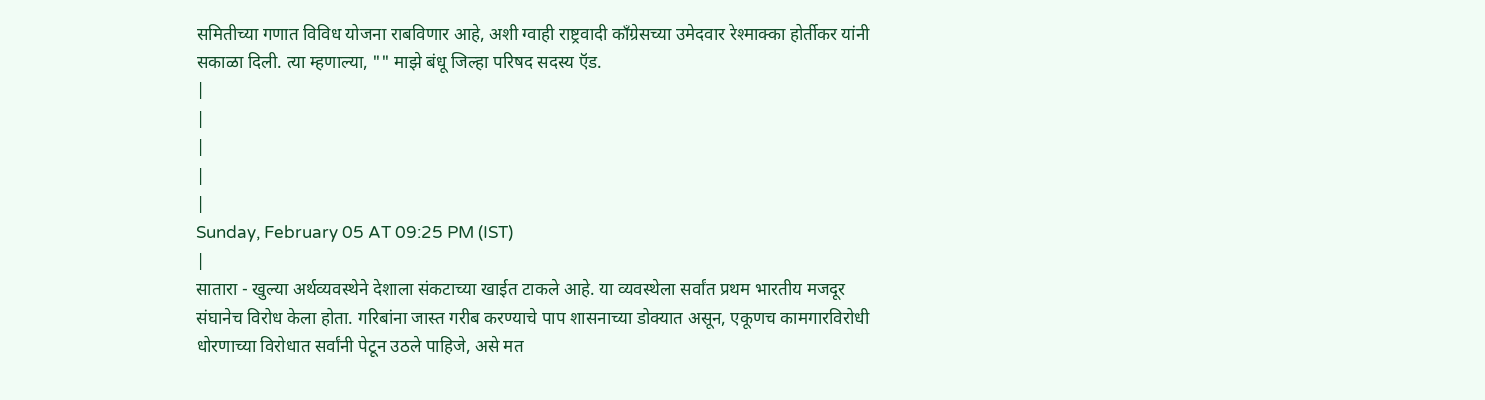समितीच्या गणात विविध योजना राबविणार आहे, अशी ग्वाही राष्ट्रवादी कॉंग्रेसच्या उमेदवार रेश्माक्का होर्तीकर यांनी सकाळा दिली. त्या म्हणाल्या, "" माझे बंधू जिल्हा परिषद सदस्य ऍड.
|
|
|
|
|
Sunday, February 05 AT 09:25 PM (IST)
|
सातारा - खुल्या अर्थव्यवस्थेने देशाला संकटाच्या खाईत टाकले आहे. या व्यवस्थेला सर्वांत प्रथम भारतीय मजदूर संघानेच विरोध केला होता. गरिबांना जास्त गरीब करण्याचे पाप शासनाच्या डोक्यात असून, एकूणच कामगारविरोधी धोरणाच्या विरोधात सर्वांनी पेटून उठले पाहिजे, असे मत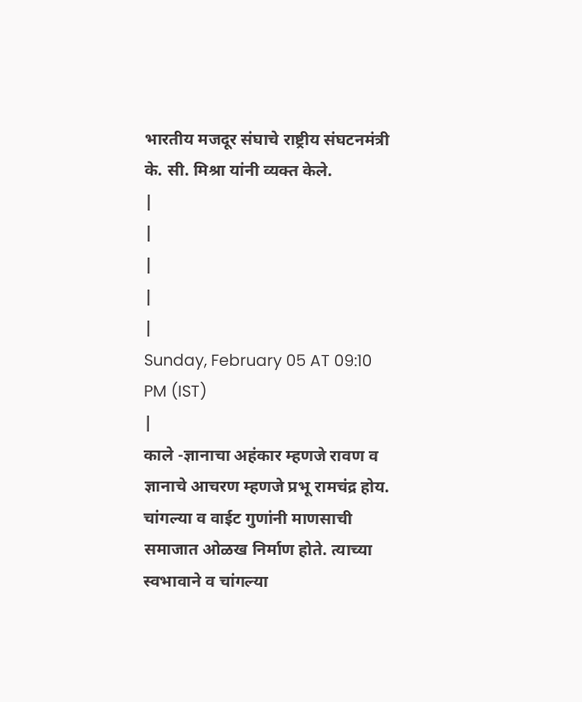भारतीय मजदूर संघाचे राष्ट्रीय संघटनमंत्री के. सी. मिश्रा यांनी व्यक्त केले.
|
|
|
|
|
Sunday, February 05 AT 09:10 PM (IST)
|
काले -ज्ञानाचा अहंकार म्हणजे रावण व ज्ञानाचे आचरण म्हणजे प्रभू रामचंद्र होय. चांगल्या व वाईट गुणांनी माणसाची समाजात ओळख निर्माण होते. त्याच्या स्वभावाने व चांगल्या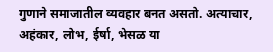गुणाने समाजातील व्यवहार बनत असतो. अत्याचार, अहंकार, लोभ, ईर्षा, भेसळ या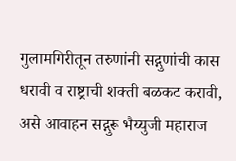गुलामगिरीतून तरुणांनी सद्गुणांची कास धरावी व राष्ट्राची शक्ती बळकट करावी, असे आवाहन सद्गुरू भैय्युजी महाराज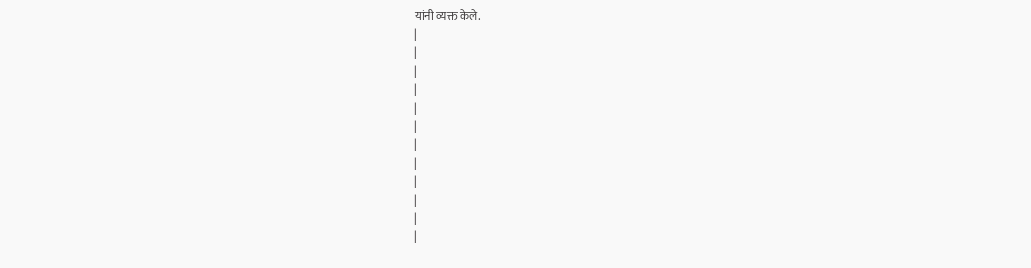यांनी व्यक्त केले.
|
|
|
|
|
|
|
|
|
|
|
|